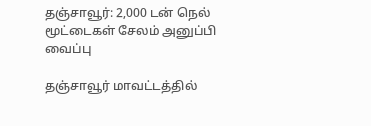தஞ்சாவூர்: 2,000 டன் நெல் மூட்டைகள் சேலம் அனுப்பி வைப்பு

தஞ்சாவூர் மாவட்டத்தில்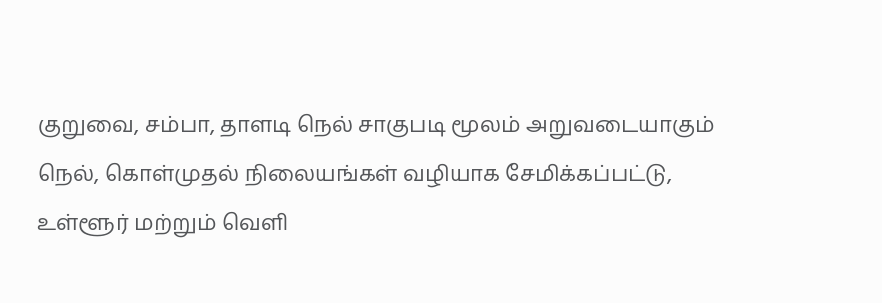குறுவை, சம்பா, தாளடி நெல் சாகுபடி மூலம் அறுவடையாகும் நெல், கொள்முதல் நிலையங்கள் வழியாக சேமிக்கப்பட்டு, உள்ளூர் மற்றும் வெளி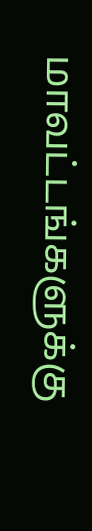மாவட்டங்களுக்கு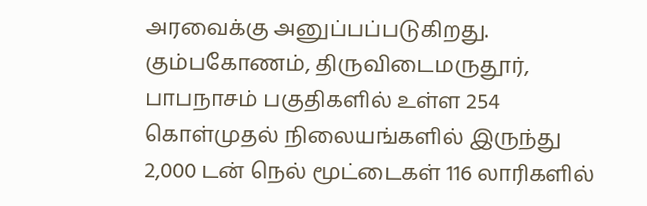அரவைக்கு அனுப்பப்படுகிறது. கும்பகோணம், திருவிடைமருதூர், பாபநாசம் பகுதிகளில் உள்ள 254 கொள்முதல் நிலையங்களில் இருந்து 2,000 டன் நெல் மூட்டைகள் 116 லாரிகளில்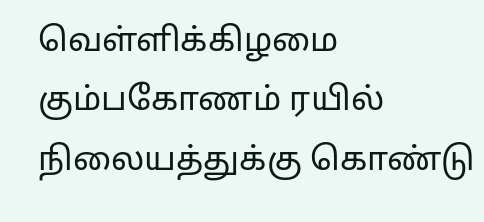வெள்ளிக்கிழமை கும்பகோணம் ரயில் நிலையத்துக்கு கொண்டு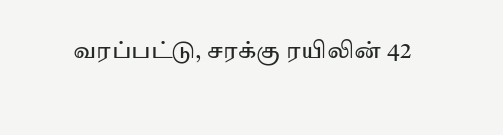வரப்பட்டு, சரக்கு ரயிலின் 42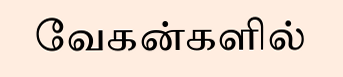வேகன்களில்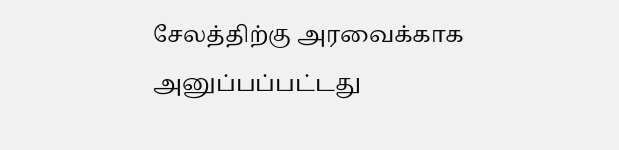சேலத்திற்கு அரவைக்காக அனுப்பப்பட்டது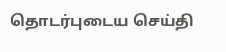தொடர்புடைய செய்தி